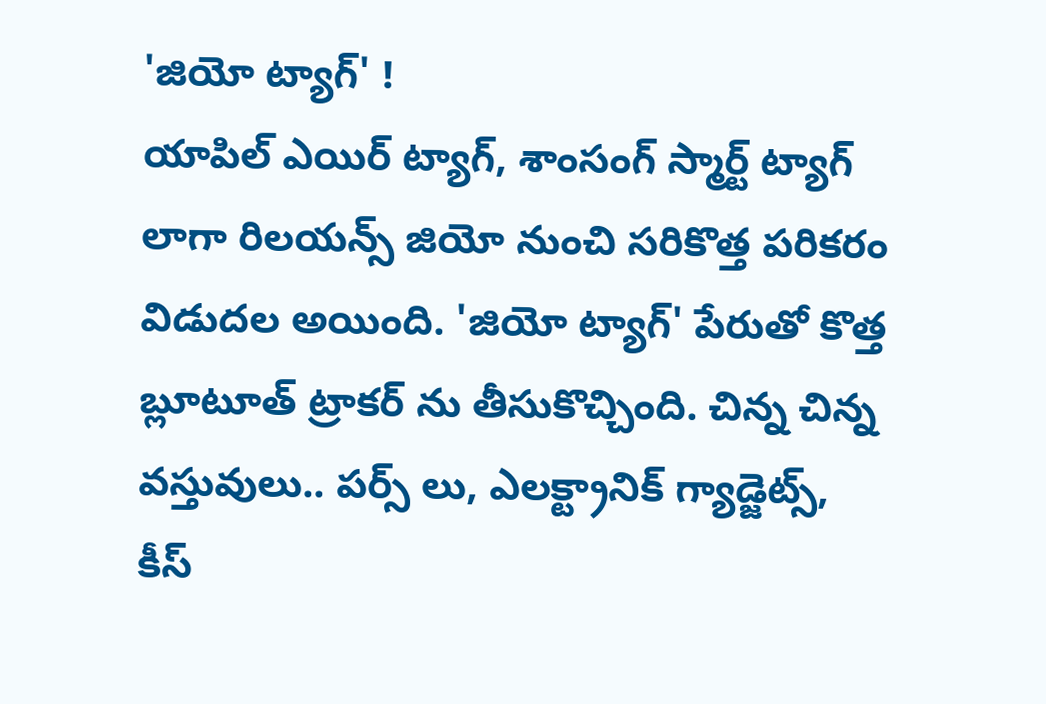'జియో ట్యాగ్' !
యాపిల్ ఎయిర్ ట్యాగ్, శాంసంగ్ స్మార్ట్ ట్యాగ్ లాగా రిలయన్స్ జియో నుంచి సరికొత్త పరికరం విడుదల అయింది. 'జియో ట్యాగ్' పేరుతో కొత్త బ్లూటూత్ ట్రాకర్ ను తీసుకొచ్చింది. చిన్న చిన్న వస్తువులు.. పర్స్ లు, ఎలక్ట్రానిక్ గ్యాడ్జెట్స్, కీస్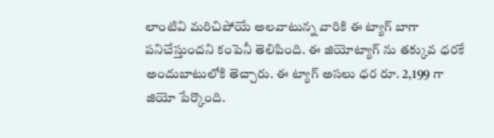లాంటివి మరిచిపోయే అలవాటున్న వారికి ఈ ట్యాగ్ బాగా పనిచేస్తుందని కంపెనీ తెలిపింది. ఈ జియోట్యాగ్ ను తక్కువ ధరకే అందుబాటులోకి తెచ్చారు. ఈ ట్యాగ్ అసలు ధర రూ. 2,199 గా జియో పేర్కొంది.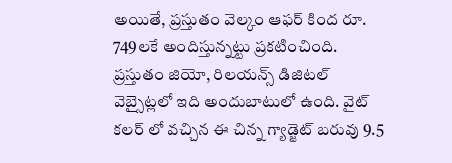అయితే, ప్రస్తుతం వెల్కం ఆఫర్ కింద రూ. 749లకే అందిస్తున్నట్టు ప్రకటించింది. ప్రస్తుతం జియో, రిలయన్స్ డిజిటల్ వెబ్సైట్లలో ఇది అందుబాటులో ఉంది. వైట్ కలర్ లో వచ్చిన ఈ చిన్న గ్యాడ్జెట్ బరువు 9.5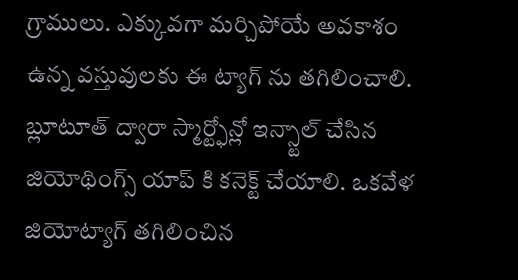గ్రాములు. ఎక్కువగా మర్చిపోయే అవకాశం ఉన్న వస్తువులకు ఈ ట్యాగ్ ను తగిలించాలి. బ్లూటూత్ ద్వారా స్మార్ట్ఫోన్లో ఇన్స్టాల్ చేసిన జియోథింగ్స్ యాప్ కి కనెక్ట్ చేయాలి. ఒకవేళ జియోట్యాగ్ తగిలించిన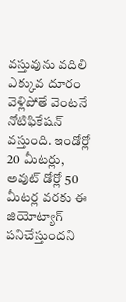వస్తువును వదిలి ఎక్కువ దూరం వెళ్లిపోతే వెంటనే నోటిఫికేషన్ వస్తుంది. ఇండోర్లో 20 మీటర్లు, అవుట్ డోర్లో 50 మీటర్ల వరకు ఈ జియోట్యాగ్ పనిచేస్తుందని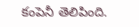కంపెనీ తెలిపింది.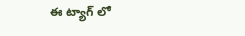ఈ ట్యాగ్ లో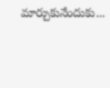మార్చుకునేందుకు...